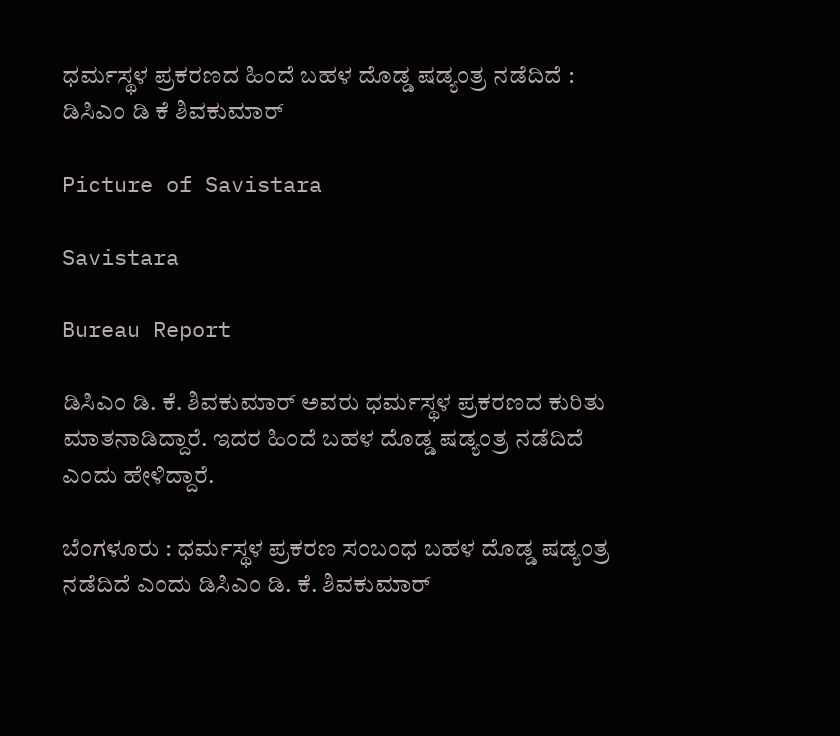ಧರ್ಮಸ್ಥಳ ಪ್ರಕರಣದ ಹಿಂದೆ ಬಹಳ ದೊಡ್ಡ ಷಡ್ಯಂತ್ರ ನಡೆದಿದೆ : ಡಿಸಿಎಂ ಡಿ ಕೆ ಶಿವಕುಮಾರ್

Picture of Savistara

Savistara

Bureau Report

ಡಿಸಿಎಂ ಡಿ. ಕೆ. ಶಿವಕುಮಾರ್ ಅವರು ಧರ್ಮಸ್ಥಳ ಪ್ರಕರಣದ ಕುರಿತು ಮಾತನಾಡಿದ್ದಾರೆ. ಇದರ ಹಿಂದೆ ಬಹಳ ದೊಡ್ಡ ಷಡ್ಯಂತ್ರ ನಡೆದಿದೆ ಎಂದು ಹೇಳಿದ್ದಾರೆ.

ಬೆಂಗಳೂರು : ಧರ್ಮಸ್ಥಳ ಪ್ರಕರಣ ಸಂಬಂಧ ಬಹಳ ದೊಡ್ಡ ಷಡ್ಯಂತ್ರ ನಡೆದಿದೆ ಎಂದು ಡಿಸಿಎಂ ಡಿ. ಕೆ. ಶಿವಕುಮಾರ್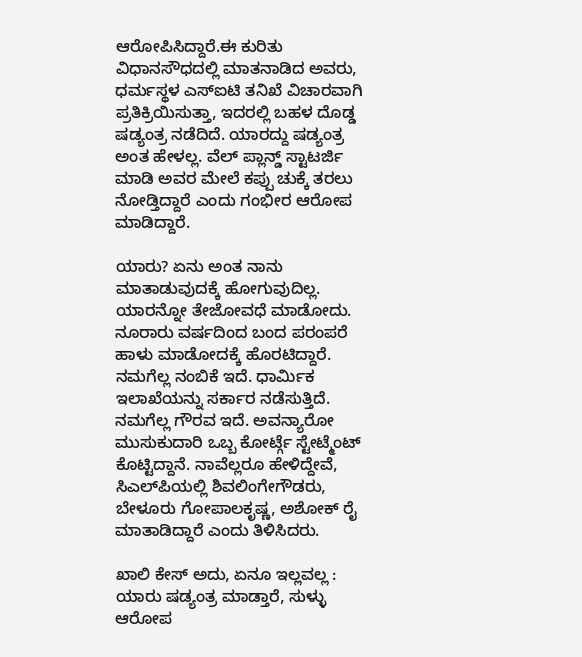ಆರೋಪಿಸಿದ್ದಾರೆ.ಈ ಕುರಿತು ವಿಧಾನಸೌಧದಲ್ಲಿ ಮಾತನಾಡಿದ ಅವರು, ಧರ್ಮಸ್ಥಳ ಎಸ್‌ಐಟಿ ತನಿಖೆ ವಿಚಾರವಾಗಿ ಪ್ರತಿಕ್ರಿಯಿಸುತ್ತಾ, ಇದರಲ್ಲಿ ಬಹಳ ದೊಡ್ಡ ಷಡ್ಯಂತ್ರ ನಡೆದಿದೆ. ಯಾರದ್ದು ಷಡ್ಯಂತ್ರ ಅಂತ ಹೇಳಲ್ಲ. ವೆಲ್ ಪ್ಲಾನ್ಡ್ ಸ್ಟಾಟರ್ಜಿ ಮಾಡಿ ಅವರ ಮೇಲೆ ಕಪ್ಪು ಚುಕ್ಕೆ ತರಲು ನೋಡ್ತಿದ್ದಾರೆ ಎಂದು ಗಂಭೀರ ಆರೋಪ ಮಾಡಿದ್ದಾರೆ.

ಯಾರು? ಏನು ಅಂತ ನಾನು ಮಾತಾಡುವುದಕ್ಕೆ ಹೋಗುವುದಿಲ್ಲ. ಯಾರನ್ನೋ ತೇಜೋವಧೆ ಮಾಡೋದು. ನೂರಾರು ವರ್ಷದಿಂದ ಬಂದ ಪರಂಪರೆ ಹಾಳು ಮಾಡೋದಕ್ಕೆ ಹೊರಟಿದ್ದಾರೆ. ನಮಗೆಲ್ಲ ನಂಬಿಕೆ ಇದೆ. ಧಾರ್ಮಿಕ ಇಲಾಖೆಯನ್ನು ಸರ್ಕಾರ ನಡೆಸುತ್ತಿದೆ. ನಮಗೆಲ್ಲ ಗೌರವ ಇದೆ. ಅವನ್ಯಾರೋ ಮುಸುಕುದಾರಿ ಒಬ್ಬ ಕೋರ್ಟ್ಗೆ ಸ್ಟೇಟ್ಮೆಂಟ್ ಕೊಟ್ಟಿದ್ದಾನೆ. ನಾವೆಲ್ಲರೂ ಹೇಳಿದ್ದೇವೆ, ಸಿಎಲ್‌ಪಿಯಲ್ಲಿ ಶಿವಲಿಂಗೇಗೌಡರು, ಬೇಳೂರು ಗೋಪಾಲಕೃಷ್ಣ, ಅಶೋಕ್ ರೈ ಮಾತಾಡಿದ್ದಾರೆ ಎಂದು ತಿಳಿಸಿದರು.

ಖಾಲಿ ಕೇಸ್ ಅದು, ಏನೂ ಇಲ್ಲವಲ್ಲ : ಯಾರು ಷಡ್ಯಂತ್ರ ಮಾಡ್ತಾರೆ, ಸುಳ್ಳು ಆರೋಪ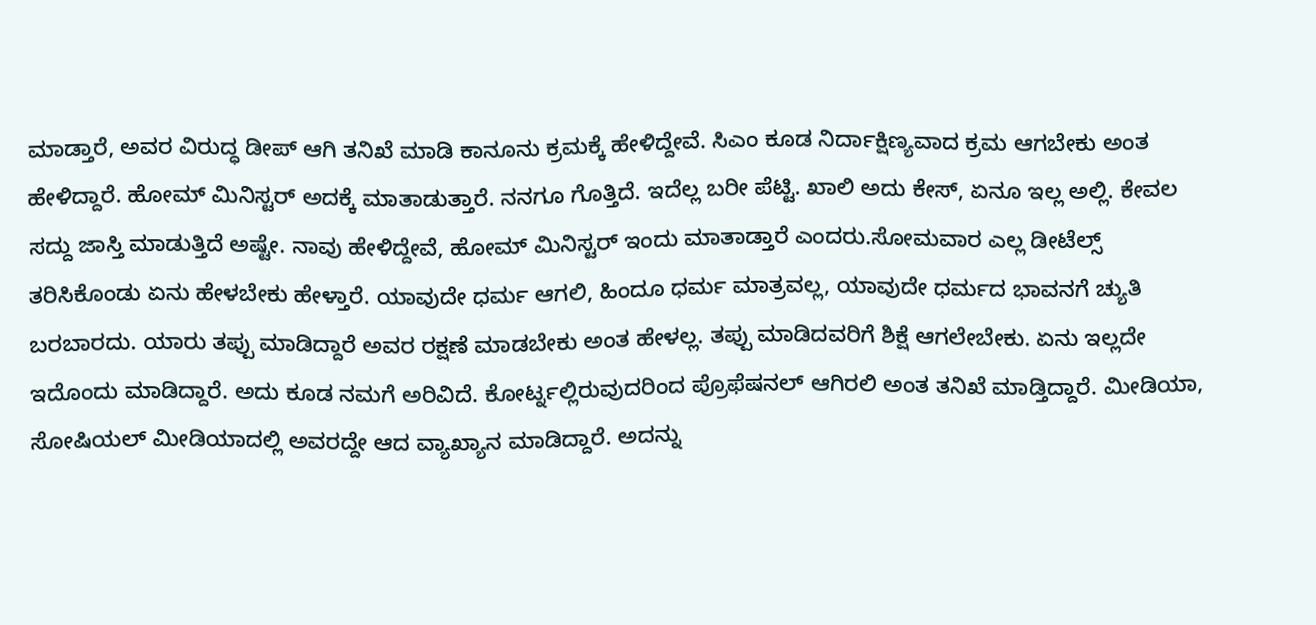ಮಾಡ್ತಾರೆ, ಅವರ ವಿರುದ್ಧ ಡೀಪ್ ಆಗಿ ತನಿಖೆ ಮಾಡಿ ಕಾನೂನು ಕ್ರಮಕ್ಕೆ‌ ಹೇಳಿದ್ದೇವೆ. ಸಿಎಂ ಕೂಡ ನಿರ್ದಾಕ್ಷಿಣ್ಯವಾದ ಕ್ರಮ ಆಗಬೇಕು ಅಂತ ಹೇಳಿದ್ದಾರೆ. ಹೋಮ್ ಮಿನಿಸ್ಟರ್ ಅದಕ್ಕೆ ಮಾತಾಡುತ್ತಾರೆ. ನನಗೂ ಗೊತ್ತಿದೆ. ಇದೆಲ್ಲ ಬರೀ ಪೆಟ್ಟಿ. ಖಾಲಿ ಅದು ಕೇಸ್, ಏನೂ ಇಲ್ಲ ಅಲ್ಲಿ. ಕೇವಲ ಸದ್ದು ಜಾಸ್ತಿ ಮಾಡುತ್ತಿದೆ ಅಷ್ಟೇ. ನಾವು ಹೇಳಿದ್ದೇವೆ, ಹೋಮ್ ‌ಮಿನಿಸ್ಟರ್ ಇಂದು ಮಾತಾಡ್ತಾರೆ ಎಂದರು.ಸೋಮವಾರ ಎಲ್ಲ ಡೀಟೆಲ್ಸ್ ತರಿಸಿಕೊಂಡು ಏನು ಹೇಳಬೇಕು ಹೇಳ್ತಾರೆ. ಯಾವುದೇ ಧರ್ಮ ಆಗಲಿ, ಹಿಂದೂ ಧರ್ಮ ಮಾತ್ರವಲ್ಲ‌, ಯಾವುದೇ ಧರ್ಮದ ಭಾವನಗೆ ಚ್ಯುತಿ ಬರಬಾರದು. ಯಾರು ತಪ್ಪು ಮಾಡಿದ್ದಾರೆ ಅವರ ರಕ್ಷಣೆ ಮಾಡಬೇಕು ಅಂತ ಹೇಳಲ್ಲ. ತಪ್ಪು ಮಾಡಿದವರಿಗೆ ಶಿಕ್ಷೆ ಆಗಲೇಬೇಕು‌. ಏನು ಇಲ್ಲದೇ‌ ಇದೊಂದು ಮಾಡಿದ್ದಾರೆ. ಅದು ಕೂಡ ನಮಗೆ ಅರಿವಿದೆ. ಕೋರ್ಟ್ನಲ್ಲಿರುವುದರಿಂದ ಪ್ರೊಫೆಷನಲ್ ಆಗಿರಲಿ ಅಂತ ತನಿಖೆ ಮಾಡ್ತಿದ್ದಾರೆ. ಮೀಡಿಯಾ, ಸೋಷಿಯಲ್ ಮೀಡಿಯಾದಲ್ಲಿ ಅವರದ್ದೇ ಆದ ವ್ಯಾಖ್ಯಾನ ಮಾಡಿದ್ದಾರೆ. ಅದನ್ನು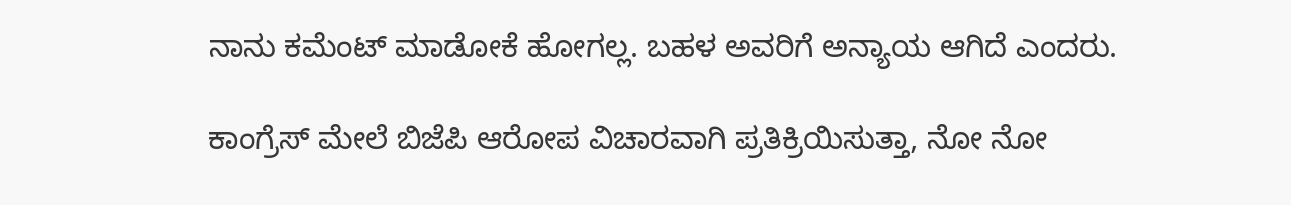ನಾನು ಕಮೆಂಟ್ ಮಾಡೋಕೆ ಹೋಗಲ್ಲ. ಬಹಳ ಅವರಿಗೆ ಅನ್ಯಾಯ ಆಗಿದೆ ಎಂದರು.

ಕಾಂಗ್ರೆಸ್ ಮೇಲೆ ಬಿಜೆಪಿ ಆರೋಪ ವಿಚಾರವಾಗಿ ಪ್ರತಿಕ್ರಿಯಿಸುತ್ತಾ, ನೋ ನೋ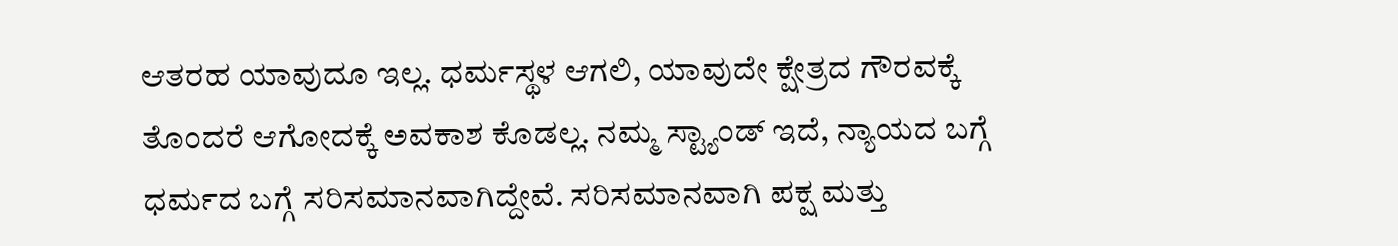ಆತರಹ ಯಾವುದೂ ಇಲ್ಲ. ಧರ್ಮಸ್ಥಳ ಆಗಲಿ, ಯಾವುದೇ ಕ್ಷೇತ್ರದ ಗೌರವಕ್ಕೆ ತೊಂದರೆ ಆಗೋದಕ್ಕೆ ಅವಕಾಶ ಕೊಡಲ್ಲ. ನಮ್ಮ ಸ್ಟ್ಯಾಂಡ್ ಇದೆ, ನ್ಯಾಯದ ಬಗ್ಗೆ ಧರ್ಮದ ಬಗ್ಗೆ ಸರಿಸಮಾನವಾಗಿದ್ದೇವೆ. ಸರಿಸಮಾನವಾಗಿ ಪಕ್ಷ ಮತ್ತು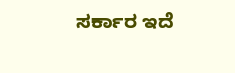ಸರ್ಕಾರ ಇದೆ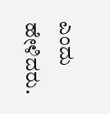ಎಂದು ಹೇಳಿದರು.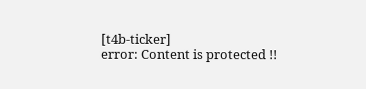[t4b-ticker]
error: Content is protected !!